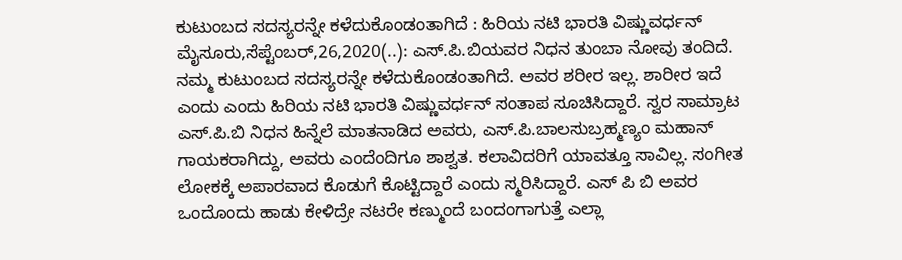ಕುಟುಂಬದ ಸದಸ್ಯರನ್ನೇ ಕಳೆದುಕೊಂಡಂತಾಗಿದೆ : ಹಿರಿಯ ನಟಿ ಭಾರತಿ ವಿಷ್ಣುವರ್ಧನ್ ಮೈಸೂರು,ಸೆಪ್ಟೆಂಬರ್,26,2020(..): ಎಸ್.ಪಿ.ಬಿಯವರ ನಿಧನ ತುಂಬಾ ನೋವು ತಂದಿದೆ. ನಮ್ಮ ಕುಟುಂಬದ ಸದಸ್ಯರನ್ನೇ ಕಳೆದುಕೊಂಡಂತಾಗಿದೆ. ಅವರ ಶರೀರ ಇಲ್ಲ. ಶಾರೀರ ಇದೆ ಎಂದು ಎಂದು ಹಿರಿಯ ನಟಿ ಭಾರತಿ ವಿಷ್ಣುವರ್ಧನ್ ಸಂತಾಪ ಸೂಚಿಸಿದ್ದಾರೆ. ಸ್ವರ ಸಾಮ್ರಾಟ ಎಸ್.ಪಿ.ಬಿ ನಿಧನ ಹಿನ್ನೆಲೆ ಮಾತನಾಡಿದ ಅವರು, ಎಸ್.ಪಿ‌.ಬಾಲಸುಬ್ರಹ್ಮಣ್ಯಂ ಮಹಾನ್ ಗಾಯಕರಾಗಿದ್ದು, ಅವರು ಎಂದೆಂದಿಗೂ ಶಾಶ್ವತ. ಕಲಾವಿದರಿಗೆ ಯಾವತ್ತೂ ಸಾವಿಲ್ಲ. ಸಂಗೀತ ಲೋಕಕ್ಕೆ ಅಪಾರವಾದ ಕೊಡುಗೆ ಕೊಟ್ಟಿದ್ದಾರೆ ಎಂದು ಸ್ಮರಿಸಿದ್ದಾರೆ. ಎಸ್ ಪಿ ಬಿ ಅವರ ಒಂದೊಂದು ಹಾಡು ಕೇಳಿದ್ರೇ ನಟರೇ ಕಣ್ಮುಂದೆ ಬಂದಂಗಾಗುತ್ತೆ ಎಲ್ಲಾ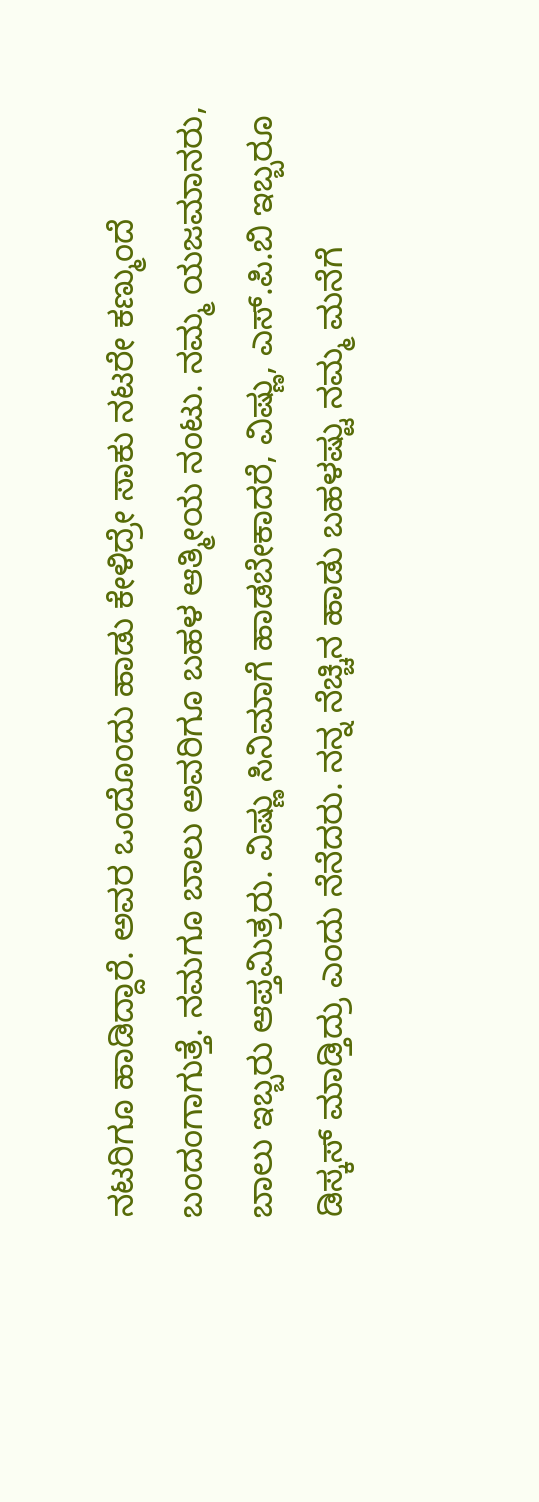ನಟರಿಗೂ ಹಾಡಿದ್ದಾರೆ. ಅವರ ಒಂದೊಂದು ಹಾಡು ಕೇಳಿದ್ರೇ ಸಾಕು ನಟರೇ ಕಣ್ಮುಂದೆ ಬಂದಂಗಾಗುತ್ತೆ. ನಮಗೂ ಬಾಲು ಅವರಿಗೂ ಬಹಳ ಆತ್ಮೀಯ ನಂಟು. ನಮ್ಮ ಯಜಮಾನರು, ಬಾಲು ಇಬ್ಬರು ಆಪ್ತಮಿತ್ರರು. ವಿಷ್ಣು ಸಿನಿಮಾಗೆ ಹಾಡಬೇಕಾದರೆ, ವಿಷ್ಣು, ಎಸ್.ಪಿ.ಬಿ ಇಬ್ಬರೂ ಡಿಸ್ಕಸ್ ಮಾಡ್ತಿದ್ರು ಎಂದು ನೆನೆದರು. ನನ್ನ ನೆಚ್ಚಿನ ಹಾಡು ಬಹಳಷ್ಟು ನಮ್ಮ ಮನೆಗೆ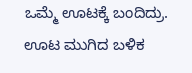ಒಮ್ಮೆ ಊಟಕ್ಕೆ ಬಂದಿದ್ರು. ಊಟ ಮುಗಿದ ಬಳಿಕ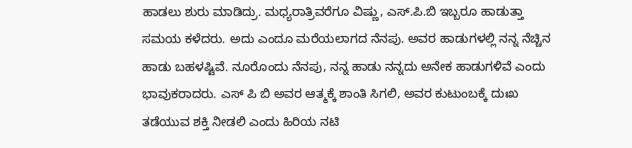ಹಾಡಲು ಶುರು ಮಾಡಿದ್ರು. ಮಧ್ಯರಾತ್ರಿವರೆಗೂ ವಿಷ್ಣು, ಎಸ್.ಪಿ.ಬಿ ಇಬ್ಬರೂ ಹಾಡುತ್ತಾ ಸಮಯ ಕಳೆದರು. ಅದು ಎಂದೂ ಮರೆಯಲಾಗದ ನೆನಪು. ಅವರ ಹಾಡುಗಳಲ್ಲಿ ನನ್ನ ನೆಚ್ಚಿನ ಹಾಡು ಬಹಳಷ್ಟಿವೆ. ನೂರೊಂದು ನೆನಪು, ನನ್ನ ಹಾಡು ನನ್ನದು ಅನೇಕ ಹಾಡುಗಳಿವೆ ಎಂದು ಭಾವುಕರಾದರು. ಎಸ್ ಪಿ ಬಿ ಅವರ ಆತ್ಮಕ್ಕೆ ಶಾಂತಿ ಸಿಗಲಿ, ಅವರ ಕುಟುಂಬಕ್ಕೆ ದುಃಖ ತಡೆಯುವ ಶಕ್ತಿ ನೀಡಲಿ ಎಂದು ಹಿರಿಯ ನಟಿ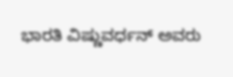ಭಾರತಿ ವಿಷ್ಣುವರ್ಧನ್ ಅವರು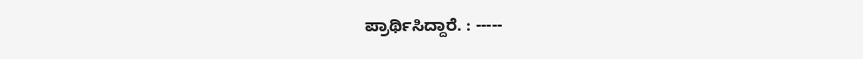ಪ್ರಾರ್ಥಿಸಿದ್ದಾರೆ. : -----